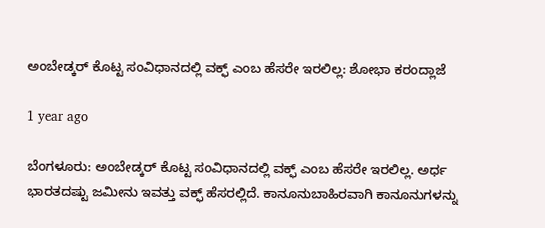ಅಂಬೇಡ್ಕರ್ ಕೊಟ್ಟ ಸಂವಿಧಾನದಲ್ಲಿ ವಕ್ಫ್ ಎಂಬ ಹೆಸರೇ ಇರಲಿಲ್ಲ: ಶೋಭಾ ಕರಂದ್ಲಾಜೆ

1 year ago

ಬೆಂಗಳೂರು: ಅಂಬೇಡ್ಕರ್ ಕೊಟ್ಟ ಸಂವಿಧಾನದಲ್ಲಿ ವಕ್ಫ್ ಎಂಬ ಹೆಸರೇ ಇರಲಿಲ್ಲ. ಅರ್ಧ ಭಾರತದಷ್ಟು ಜಮೀನು ಇವತ್ತು ವಕ್ಫ್ ಹೆಸರಲ್ಲಿದೆ. ಕಾನೂನುಬಾಹಿರವಾಗಿ ಕಾನೂನುಗಳನ್ನು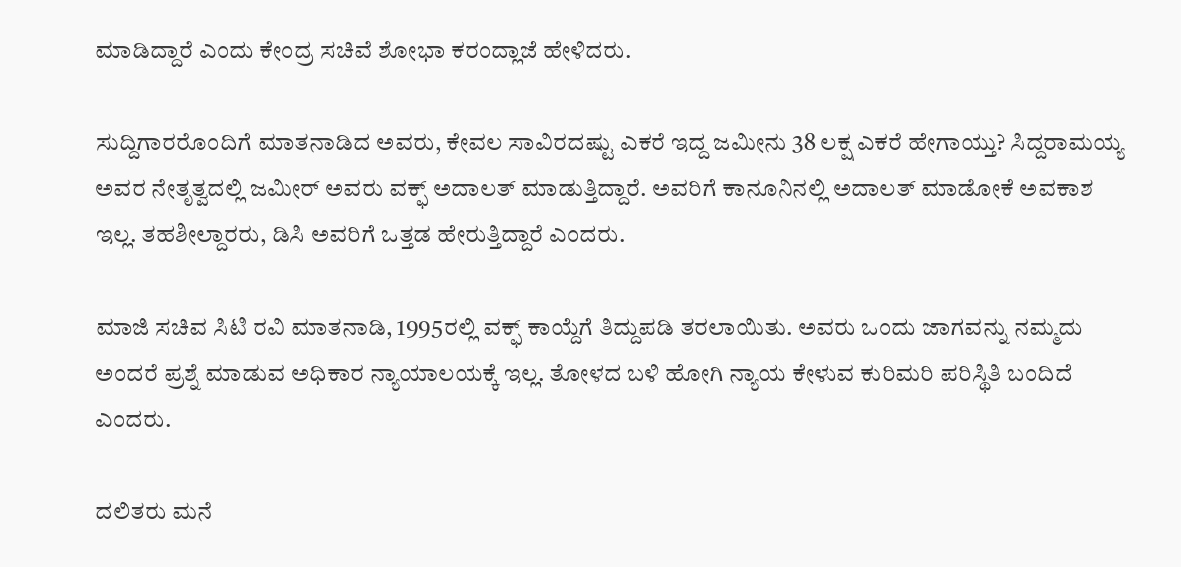ಮಾಡಿದ್ದಾರೆ ಎಂದು ಕೇಂದ್ರ ಸಚಿವೆ ಶೋಭಾ ಕರಂದ್ಲಾಜೆ ಹೇಳಿದರು.

ಸುದ್ದಿಗಾರರೊಂದಿಗೆ ಮಾತನಾಡಿದ ಅವರು, ಕೇವಲ ಸಾವಿರದಷ್ಟು ಎಕರೆ ಇದ್ದ ಜಮೀನು 38 ಲಕ್ಷ ಎಕರೆ ಹೇಗಾಯ್ತು? ಸಿದ್ದರಾಮಯ್ಯ ಅವರ ನೇತೃತ್ವದಲ್ಲಿ ಜಮೀರ್ ಅವರು ವಕ್ಫ್ ಅದಾಲತ್ ಮಾಡುತ್ತಿದ್ದಾರೆ. ಅವರಿಗೆ ಕಾನೂನಿನಲ್ಲಿ ಅದಾಲತ್ ಮಾಡೋಕೆ ಅವಕಾಶ ಇಲ್ಲ. ತಹಶೀಲ್ದಾರರು, ಡಿಸಿ ಅವರಿಗೆ ಒತ್ತಡ ಹೇರುತ್ತಿದ್ದಾರೆ ಎಂದರು.

ಮಾಜಿ ಸಚಿವ ಸಿಟಿ ರವಿ ಮಾತನಾಡಿ, 1995ರಲ್ಲಿ ವಕ್ಫ್ ಕಾಯ್ದೆಗೆ ತಿದ್ದುಪಡಿ ತರಲಾಯಿತು. ಅವರು ಒಂದು ಜಾಗವನ್ನು ನಮ್ಮದು ಅಂದರೆ ಪ್ರಶ್ನೆ ಮಾಡುವ ಅಧಿಕಾರ ನ್ಯಾಯಾಲಯಕ್ಕೆ ಇಲ್ಲ. ತೋಳದ ಬಳಿ ಹೋಗಿ ನ್ಯಾಯ ಕೇಳುವ ಕುರಿಮರಿ ಪರಿಸ್ಥಿತಿ ಬಂದಿದೆ ಎಂದರು.

ದಲಿತರು ಮನೆ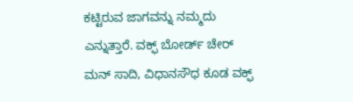ಕಟ್ಟಿರುವ ಜಾಗವನ್ನು ನಮ್ಮದು ಎನ್ನುತ್ತಾರೆ. ವಕ್ಫ್ ಬೋರ್ಡ್ ಚೇರ್ ಮನ್ ಸಾದಿ, ವಿಧಾನಸೌಧ ಕೂಡ ವಕ್ಫ್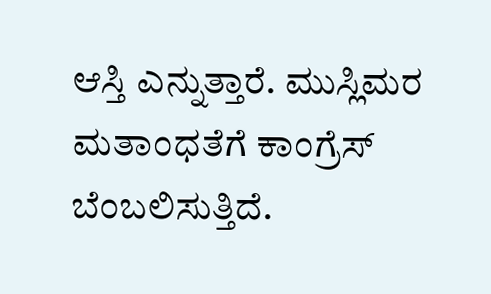ಆಸ್ತಿ ಎನ್ನುತ್ತಾರೆ. ಮುಸ್ಲಿಮರ ಮತಾಂಧತೆಗೆ ಕಾಂಗ್ರೆಸ್ ಬೆಂಬಲಿಸುತ್ತಿದೆ.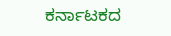ಕರ್ನಾಟಕದ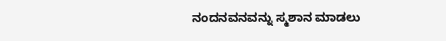ನಂದನವನವನ್ನು ಸ್ಮಶಾನ ಮಾಡಲು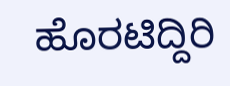ಹೊರಟಿದ್ದಿರಿ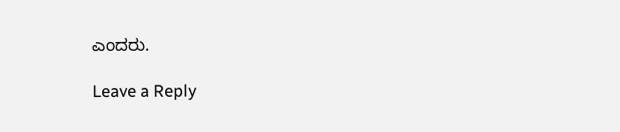ಎಂದರು.

Leave a Reply